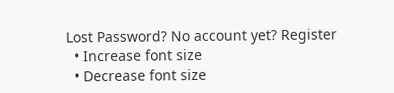Lost Password? No account yet? Register
  • Increase font size
  • Decrease font size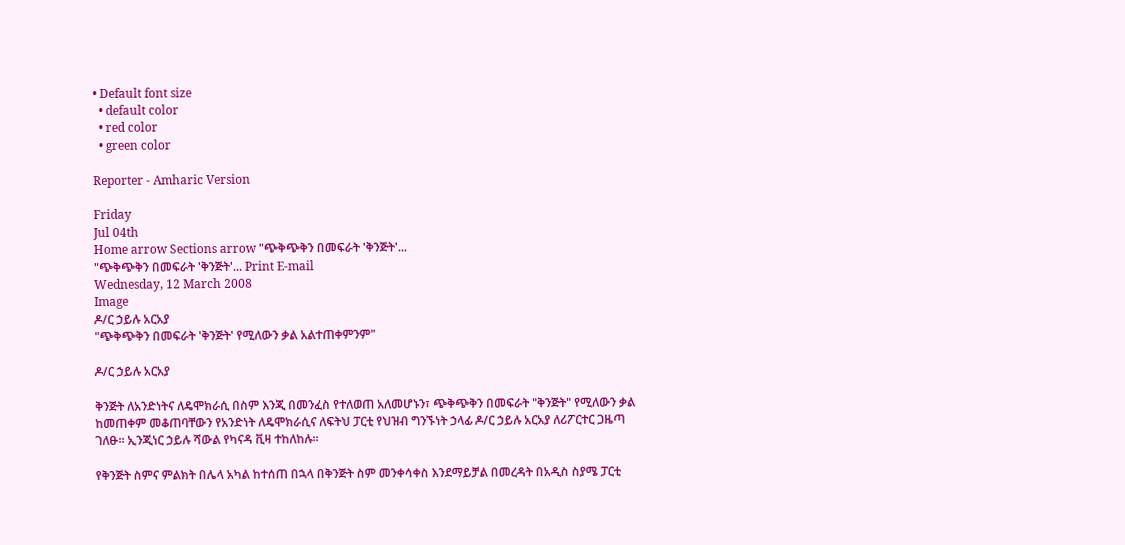• Default font size
  • default color
  • red color
  • green color

Reporter - Amharic Version

Friday
Jul 04th
Home arrow Sections arrow "ጭቅጭቅን በመፍራት 'ቅንጅት'...
"ጭቅጭቅን በመፍራት 'ቅንጅት'... Print E-mail
Wednesday, 12 March 2008
Image
ዶ/ር ኃይሉ አርአያ
"ጭቅጭቅን በመፍራት 'ቅንጅት' የሚለውን ቃል አልተጠቀምንም"

ዶ/ር ኃይሉ አርአያ

ቅንጅት ለአንድነትና ለዴሞክራሲ በስም እንጂ በመንፈስ የተለወጠ አለመሆኑን፣ ጭቅጭቅን በመፍራት "ቅንጅት" የሚለውን ቃል ከመጠቀም መቆጠባቸውን የአንድነት ለዴሞክራሲና ለፍትህ ፓርቲ የህዝብ ግንኙነት ኃላፊ ዶ/ር ኃይሉ አርአያ ለሪፖርተር ጋዜጣ ገለፁ፡፡ ኢንጂነር ኃይሉ ሻውል የካናዳ ቪዛ ተከለከሉ፡፡

የቅንጅት ስምና ምልክት በሌላ አካል ከተሰጠ በኋላ በቅንጅት ስም መንቀሳቀስ እንደማይቻል በመረዳት በአዲስ ስያሜ ፓርቲ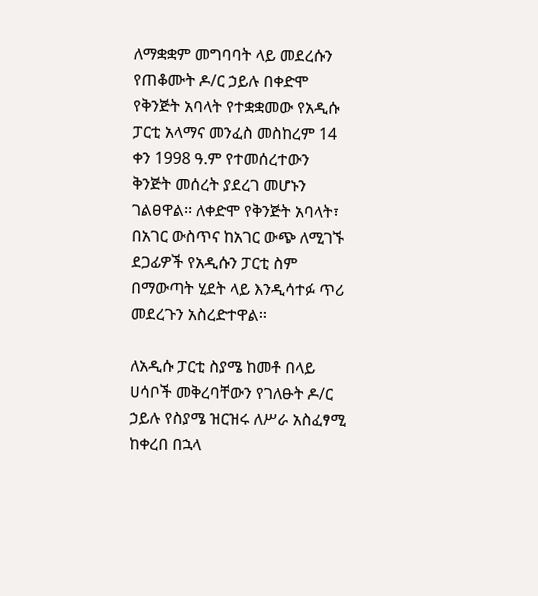ለማቋቋም መግባባት ላይ መደረሱን የጠቆሙት ዶ/ር ኃይሉ በቀድሞ የቅንጅት አባላት የተቋቋመው የአዲሱ ፓርቲ አላማና መንፈስ መስከረም 14 ቀን 1998 ዓ.ም የተመሰረተውን ቅንጅት መሰረት ያደረገ መሆኑን ገልፀዋል፡፡ ለቀድሞ የቅንጅት አባላት፣ በአገር ውስጥና ከአገር ውጭ ለሚገኙ ደጋፊዎች የአዲሱን ፓርቲ ስም በማውጣት ሂደት ላይ እንዲሳተፉ ጥሪ መደረጉን አስረድተዋል፡፡

ለአዲሱ ፓርቲ ስያሜ ከመቶ በላይ ሀሳቦች መቅረባቸውን የገለፁት ዶ/ር ኃይሉ የስያሜ ዝርዝሩ ለሥራ አስፈፃሚ ከቀረበ በኋላ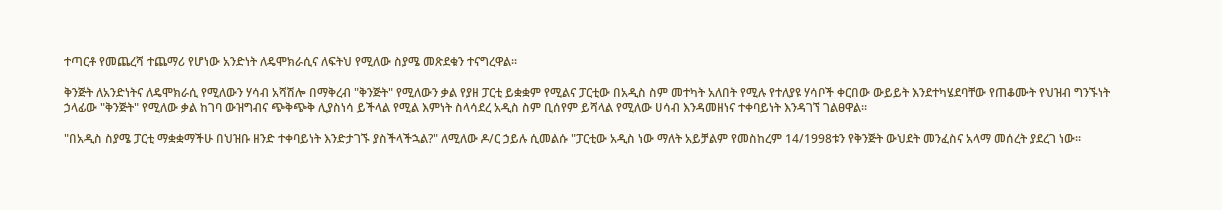ተጣርቶ የመጨረሻ ተጨማሪ የሆነው አንድነት ለዴሞክራሲና ለፍትህ የሚለው ስያሜ መጽደቁን ተናግረዋል፡፡

ቅንጅት ለአንድነትና ለዴሞክራሲ የሚለውን ሃሳብ አሻሽሎ በማቅረብ "ቅንጅት" የሚለውን ቃል የያዘ ፓርቲ ይቋቋም የሚልና ፓርቲው በአዲስ ስም መተካት አለበት የሚሉ የተለያዩ ሃሳቦች ቀርበው ውይይት እንደተካሄደባቸው የጠቆሙት የህዝብ ግንኙነት ኃላፊው "ቅንጅት" የሚለው ቃል ከገባ ውዝግብና ጭቅጭቅ ሊያስነሳ ይችላል የሚል እምነት ስላሳደረ አዲስ ስም ቢሰየም ይሻላል የሚለው ሀሳብ እንዳመዘነና ተቀባይነት እንዳገኘ ገልፀዋል፡፡

"በአዲስ ስያሜ ፓርቲ ማቋቋማችሁ በህዝቡ ዘንድ ተቀባይነት እንድታገኙ ያስችላችኋል?" ለሚለው ዶ/ር ኃይሉ ሲመልሱ "ፓርቲው አዲስ ነው ማለት አይቻልም የመስከረም 14/1998ቱን የቅንጅት ውህደት መንፈስና አላማ መሰረት ያደረገ ነው፡፡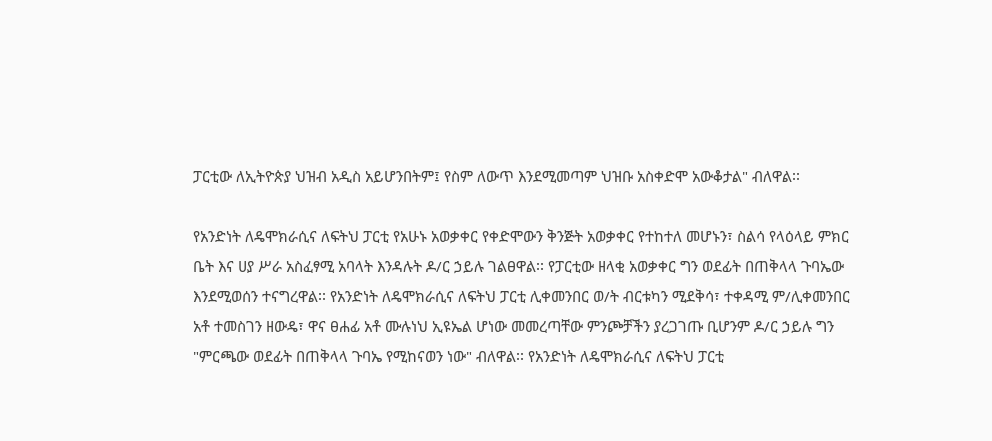ፓርቲው ለኢትዮጵያ ህዝብ አዲስ አይሆንበትም፤ የስም ለውጥ እንደሚመጣም ህዝቡ አስቀድሞ አውቆታል" ብለዋል፡፡

የአንድነት ለዴሞክራሲና ለፍትህ ፓርቲ የአሁኑ አወቃቀር የቀድሞውን ቅንጅት አወቃቀር የተከተለ መሆኑን፣ ስልሳ የላዕላይ ምክር ቤት እና ሀያ ሥራ አስፈፃሚ አባላት እንዳሉት ዶ/ር ኃይሉ ገልፀዋል፡፡ የፓርቲው ዘላቂ አወቃቀር ግን ወደፊት በጠቅላላ ጉባኤው እንደሚወሰን ተናግረዋል፡፡ የአንድነት ለዴሞክራሲና ለፍትህ ፓርቲ ሊቀመንበር ወ/ት ብርቱካን ሚደቅሳ፣ ተቀዳሚ ም/ሊቀመንበር አቶ ተመስገን ዘውዴ፣ ዋና ፀሐፊ አቶ ሙሉነህ ኢዩኤል ሆነው መመረጣቸው ምንጮቻችን ያረጋገጡ ቢሆንም ዶ/ር ኃይሉ ግን "ምርጫው ወደፊት በጠቅላላ ጉባኤ የሚከናወን ነው" ብለዋል፡፡ የአንድነት ለዴሞክራሲና ለፍትህ ፓርቲ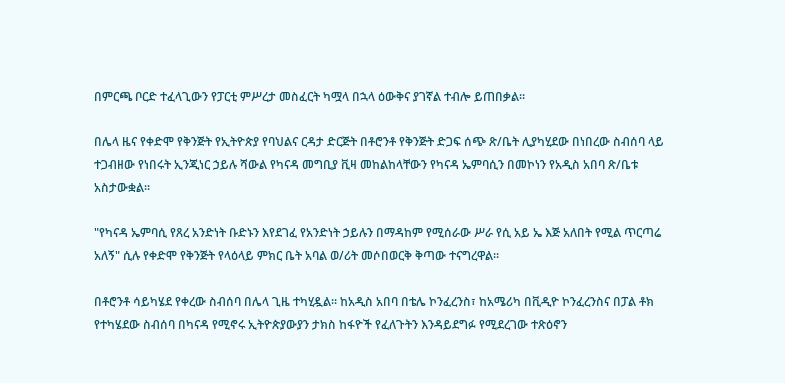በምርጫ ቦርድ ተፈላጊውን የፓርቲ ምሥረታ መስፈርት ካሟላ በኋላ ዕውቅና ያገኛል ተብሎ ይጠበቃል፡፡

በሌላ ዜና የቀድሞ የቅንጅት የኢትዮጵያ የባህልና ርዳታ ድርጅት በቶሮንቶ የቅንጅት ድጋፍ ሰጭ ጽ/ቤት ሊያካሂደው በነበረው ስብሰባ ላይ ተጋብዘው የነበሩት ኢንጂነር ኃይሉ ሻውል የካናዳ መግቢያ ቪዛ መከልከላቸውን የካናዳ ኤምባሲን በመኮነን የአዲስ አበባ ጽ/ቤቱ አስታውቋል፡፡

"የካናዳ ኤምባሲ የጸረ አንድነት ቡድኑን እየደገፈ የአንድነት ኃይሉን በማዳከም የሚሰራው ሥራ የሲ አይ ኤ እጅ አለበት የሚል ጥርጣሬ አለኝ" ሲሉ የቀድሞ የቅንጅት የላዕላይ ምክር ቤት አባል ወ/ሪት መሶበወርቅ ቅጣው ተናግረዋል፡፡

በቶሮንቶ ሳይካሄደ የቀረው ስብሰባ በሌላ ጊዜ ተካሂዷል፡፡ ከአዲስ አበባ በቴሌ ኮንፈረንስ፣ ከአሜሪካ በቪዲዮ ኮንፈረንስና በፓል ቶክ የተካሄደው ስብሰባ በካናዳ የሚኖሩ ኢትዮጵያውያን ታክስ ከፋዮች የፈለጉትን እንዳይደግፉ የሚደረገው ተጽዕኖን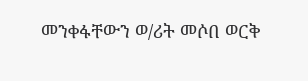መንቀፋቸውን ወ/ሪት መሶበ ወርቅ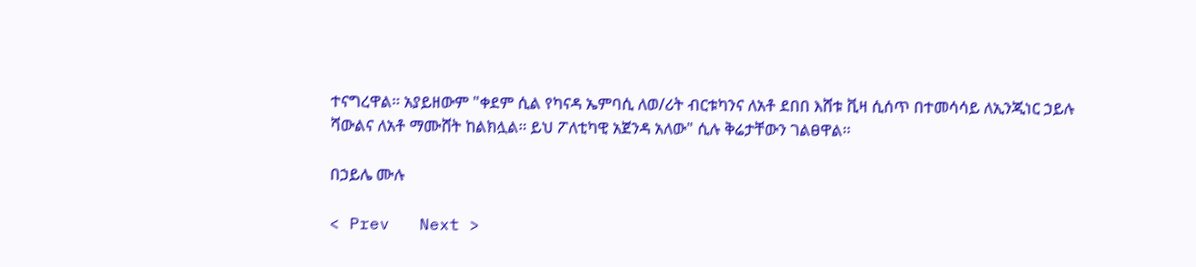ተናግረዋል፡፡ አያይዘውም "ቀደም ሲል የካናዳ ኤምባሲ ለወ/ሪት ብርቱካንና ለአቶ ደበበ እሸቱ ቪዛ ሲሰጥ በተመሳሳይ ለኢንጂነር ኃይሉ ሻውልና ለአቶ ማሙሸት ከልክሏል፡፡ ይህ ፖለቲካዊ አጀንዳ አለው" ሲሉ ቅሬታቸውን ገልፀዋል፡፡

በኃይሌ ሙሉ

< Prev   Next >